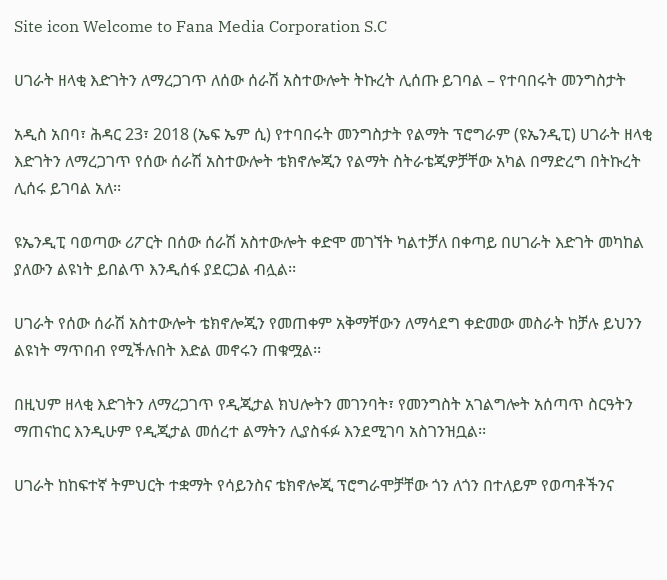Site icon Welcome to Fana Media Corporation S.C

ሀገራት ዘላቂ እድገትን ለማረጋገጥ ለሰው ሰራሽ አስተውሎት ትኩረት ሊሰጡ ይገባል – የተባበሩት መንግስታት

አዲስ አበባ፣ ሕዳር 23፣ 2018 (ኤፍ ኤም ሲ) የተባበሩት መንግስታት የልማት ፕሮግራም (ዩኤንዲፒ) ሀገራት ዘላቂ እድገትን ለማረጋገጥ የሰው ሰራሽ አስተውሎት ቴክኖሎጂን የልማት ስትራቴጂዎቻቸው አካል በማድረግ በትኩረት ሊሰሩ ይገባል አለ፡፡

ዩኤንዲፒ ባወጣው ሪፖርት በሰው ሰራሽ አስተውሎት ቀድሞ መገኘት ካልተቻለ በቀጣይ በሀገራት እድገት መካከል ያለውን ልዩነት ይበልጥ እንዲሰፋ ያደርጋል ብሏል፡፡

ሀገራት የሰው ሰራሽ አስተውሎት ቴክኖሎጂን የመጠቀም አቅማቸውን ለማሳደግ ቀድመው መስራት ከቻሉ ይህንን ልዩነት ማጥበብ የሚችሉበት እድል መኖሩን ጠቁሟል፡፡

በዚህም ዘላቂ እድገትን ለማረጋገጥ የዲጂታል ክህሎትን መገንባት፣ የመንግስት አገልግሎት አሰጣጥ ስርዓትን ማጠናከር እንዲሁም የዲጂታል መሰረተ ልማትን ሊያስፋፉ እንደሚገባ አስገንዝቧል፡፡

ሀገራት ከከፍተኛ ትምህርት ተቋማት የሳይንስና ቴክኖሎጂ ፕሮግራሞቻቸው ጎን ለጎን በተለይም የወጣቶችንና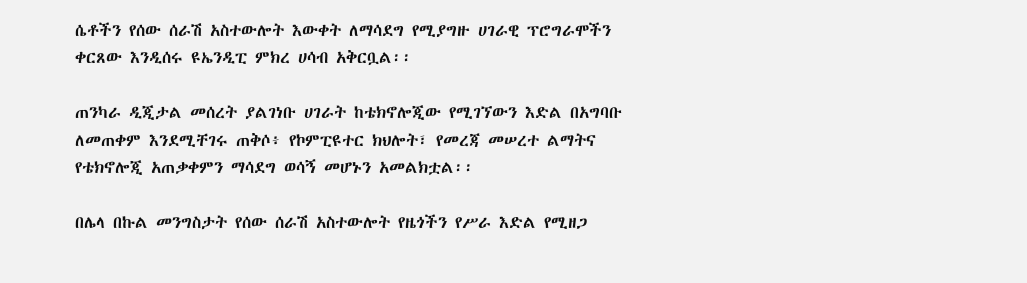ሴቶችን የሰው ሰራሽ አስተውሎት እውቀት ለማሳደግ የሚያግዙ ሀገራዊ ፕሮግራሞችን ቀርጸው እንዲሰሩ ዩኤንዲፒ ምክረ ሀሳብ አቅርቧል፡፡

ጠንካራ ዲጂታል መሰረት ያልገነቡ ሀገራት ከቴክኖሎጂው የሚገኘውን እድል በአግባቡ ለመጠቀም እንደሚቸገሩ ጠቅሶ፥ የኮምፒዩተር ክህሎት፣ የመረጃ መሠረተ ልማትና የቴክኖሎጂ አጠቃቀምን ማሳደግ ወሳኝ መሆኑን አመልክቷል፡፡

በሌላ በኩል መንግስታት የሰው ሰራሽ አስተውሎት የዜጎችን የሥራ እድል የሚዘጋ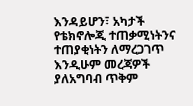እንዳይሆን፣ አካታች የቴክኖሎጂ ተጠቃሚነትንና ተጠያቂነትን ለማረጋገጥ እንዲሁም መረጃዎች ያለአግባብ ጥቅም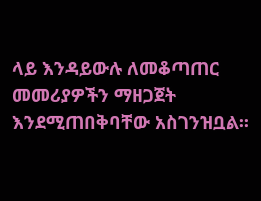ላይ እንዳይውሉ ለመቆጣጠር መመሪያዎችን ማዘጋጀት እንደሚጠበቅባቸው አስገንዝቧል፡፡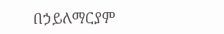በኃይለማርያም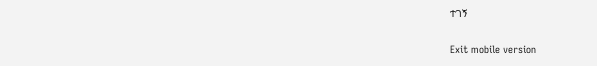ተገኝ

Exit mobile version